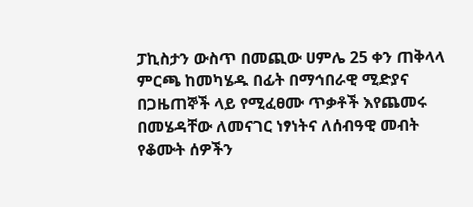ፓኪስታን ውስጥ በመጪው ሀምሌ 25 ቀን ጠቅላላ ምርጫ ከመካሄዱ በፊት በማኅበራዊ ሚድያና በጋዜጠኞች ላይ የሚፈፀሙ ጥቃቶች እየጨመሩ በመሄዳቸው ለመናገር ነፃነትና ለሰብዓዊ መብት የቆሙት ሰዎችን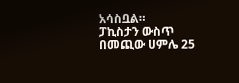አሳስቧል።
ፓኪስታን ውስጥ በመጪው ሀምሌ 25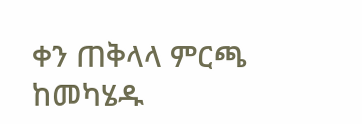ቀን ጠቅላላ ምርጫ ከመካሄዱ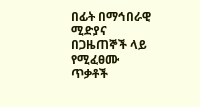በፊት በማኅበራዊ ሚድያና በጋዜጠኞች ላይ የሚፈፀሙ ጥቃቶች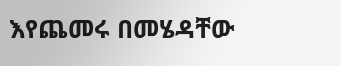እየጨመሩ በመሄዳቸው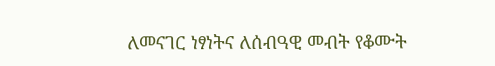ለመናገር ነፃነትና ለሰብዓዊ መብት የቆሙት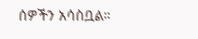ሰዎችን አሳስቧል።